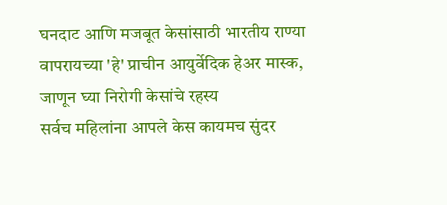घनदाट आणि मजबूत केसांसाठी भारतीय राण्या वापरायच्या 'हे' प्राचीन आयुर्वेदिक हेअर मास्क, जाणून घ्या निरोगी केसांचे रहस्य
सर्वच महिलांना आपले केस कायमच सुंदर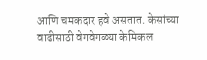आणि चमकदार हवे असतात. केसांच्या वाढीसाठी वेगवेगळ्या केमिकल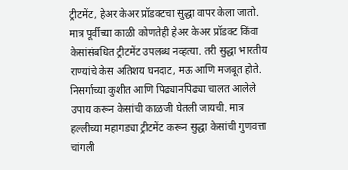ट्रीटमेंट, हेअर केअर प्रॉडक्टचा सुद्धा वापर केला जातो. मात्र पूर्वीच्या काळी कोणतेही हेअर केअर प्रॉडक्ट किंवा केसांसंबधित ट्रीटमेंट उपलब्ध नव्हत्या. तरी सुद्धा भारतीय राण्यांचे केस अतिशय घनदाट, मऊ आणि मजबूत होते. निसर्गाच्या कुशीत आणि पिढ्यानपिढ्या चालत आलेले उपाय करून केसांची काळजी घेतली जायची. मात्र हल्लीच्या महागड्या ट्रीटमेंट करून सुद्धा केसांची गुणवत्ता चांगली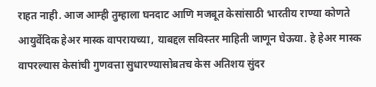राहत नाही. आज आम्ही तुम्हाला घनदाट आणि मजबूत केसांसाठी भारतीय राण्या कोणते आयुर्वेदिक हेअर मास्क वापरायच्या, याबद्दल सविस्तर माहिती जाणून घेऊया. हे हेअर मास्क वापरल्यास केसांची गुणवत्ता सुधारण्यासोबतच केस अतिशय सुंदर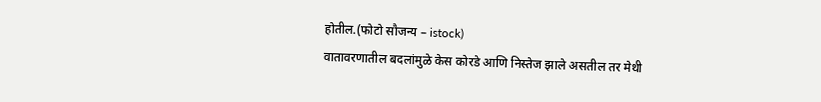होतील.(फोटो सौजन्य – istock)
वातावरणातील बदलांमुळे केस कोरडे आणि निस्तेज झाले असतील तर मेथी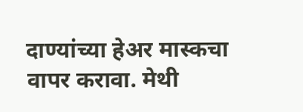दाण्यांच्या हेअर मास्कचा वापर करावा. मेथी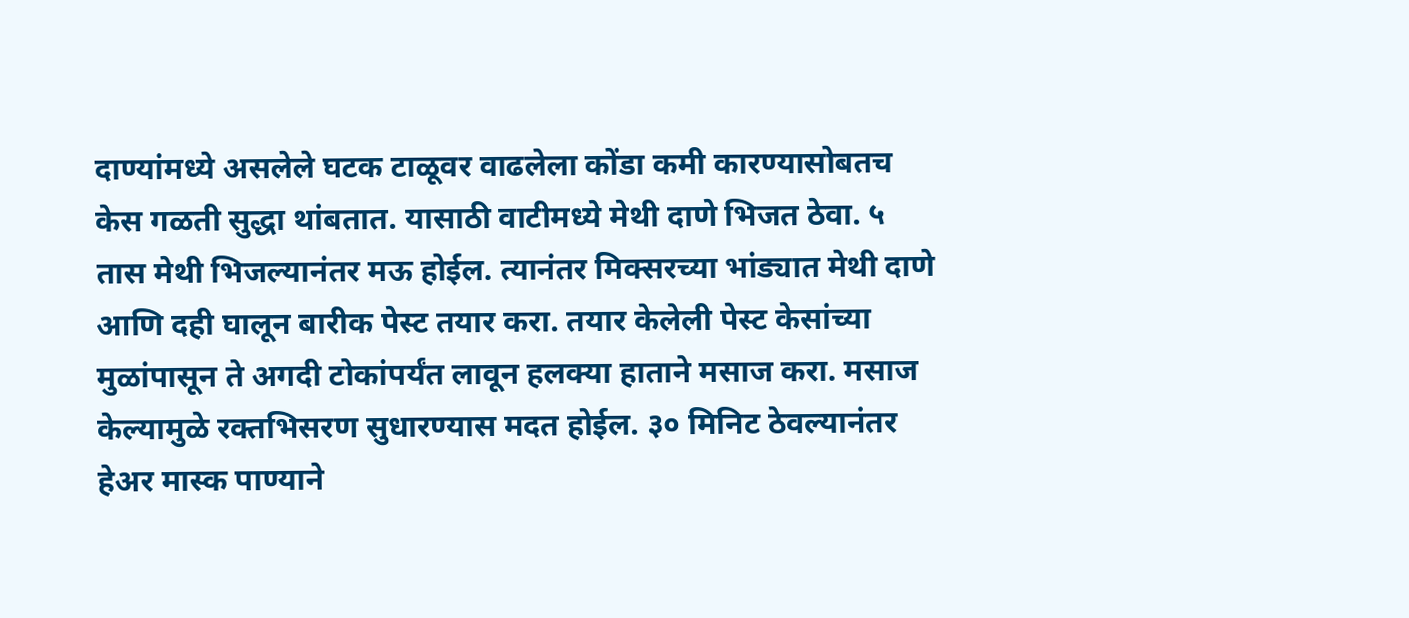दाण्यांमध्ये असलेले घटक टाळूवर वाढलेला कोंडा कमी कारण्यासोबतच केस गळती सुद्धा थांबतात. यासाठी वाटीमध्ये मेथी दाणे भिजत ठेवा. ५ तास मेथी भिजल्यानंतर मऊ होईल. त्यानंतर मिक्सरच्या भांड्यात मेथी दाणे आणि दही घालून बारीक पेस्ट तयार करा. तयार केलेली पेस्ट केसांच्या मुळांपासून ते अगदी टोकांपर्यंत लावून हलक्या हाताने मसाज करा. मसाज केल्यामुळे रक्तभिसरण सुधारण्यास मदत होईल. ३० मिनिट ठेवल्यानंतर हेअर मास्क पाण्याने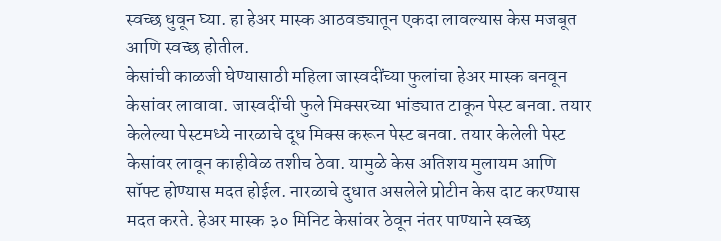स्वच्छ धुवून घ्या. हा हेअर मास्क आठवड्यातून एकदा लावल्यास केस मजबूत आणि स्वच्छ होतील.
केसांची काळजी घेण्यासाठी महिला जास्वदींच्या फुलांचा हेअर मास्क बनवून केसांवर लावावा. जास्वदींची फुले मिक्सरच्या भांड्यात टाकून पेस्ट बनवा. तयार केलेल्या पेस्टमध्ये नारळाचे दूध मिक्स करून पेस्ट बनवा. तयार केलेली पेस्ट केसांवर लावून काहीवेळ तशीच ठेवा. यामुळे केस अतिशय मुलायम आणि सॉफ्ट होण्यास मदत होईल. नारळाचे दुधात असलेले प्रोटीन केस दाट करण्यास मदत करते. हेअर मास्क ३० मिनिट केसांवर ठेवून नंतर पाण्याने स्वच्छ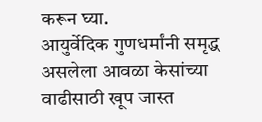करून घ्या.
आयुर्वेदिक गुणधर्मांनी समृद्ध असलेला आवळा केसांच्या वाढीसाठी खूप जास्त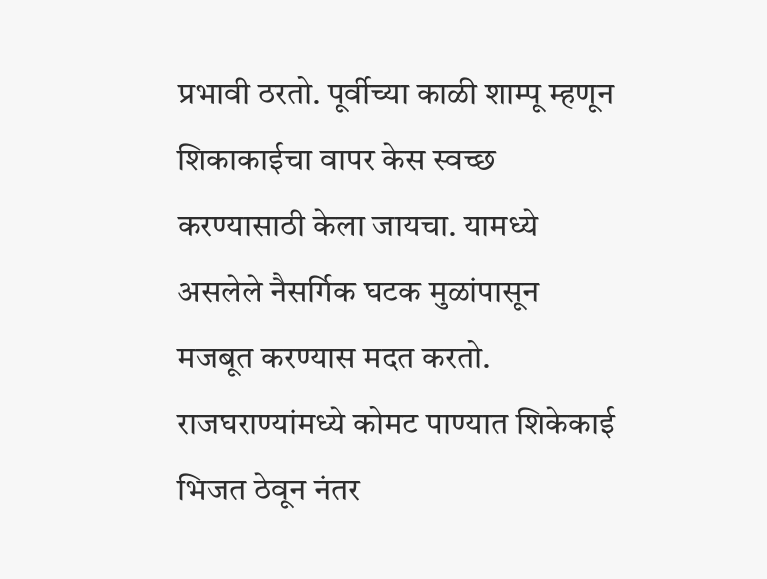प्रभावी ठरतो. पूर्वीच्या काळी शाम्पू म्हणून शिकाकाईचा वापर केस स्वच्छ करण्यासाठी केला जायचा. यामध्ये असलेले नैसर्गिक घटक मुळांपासून मजबूत करण्यास मदत करतो. राजघराण्यांमध्ये कोमट पाण्यात शिकेकाई भिजत ठेवून नंतर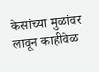केसांच्या मुळांवर लावून काहीवेळ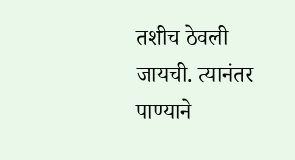तशीच ठेवली जायची. त्यानंतर पाण्याने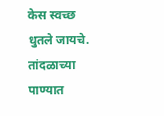केस स्वच्छ धुतले जायचे. तांदळाच्या पाण्यात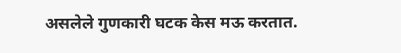असलेले गुणकारी घटक केस मऊ करतात.